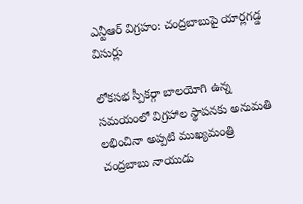ఎన్టీఆర్ విగ్రహం: చంద్రబాబుపై యార్లగడ్డ విసుర్లు

లోకసభ స్పీకర్గా బాలయోగి ఉన్న సమయంలో విగ్రహాల స్థాపనకు అనుమతి లభించినా అప్పటి ముఖ్యమంత్రి చంద్రబాబు నాయుడు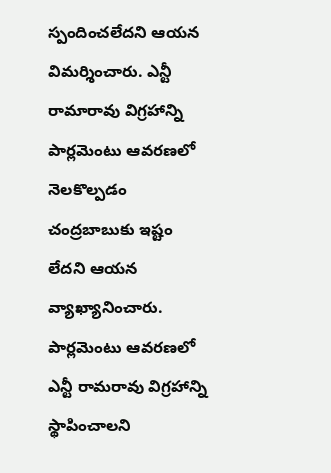స్పందించలేదని ఆయన విమర్శించారు. ఎన్టీ రామారావు విగ్రహాన్ని పార్లమెంటు ఆవరణలో నెలకొల్పడం చంద్రబాబుకు ఇష్టం లేదని ఆయన వ్యాఖ్యానించారు.
పార్లమెంటు ఆవరణలో ఎన్టీ రామరావు విగ్రహాన్ని స్థాపించాలని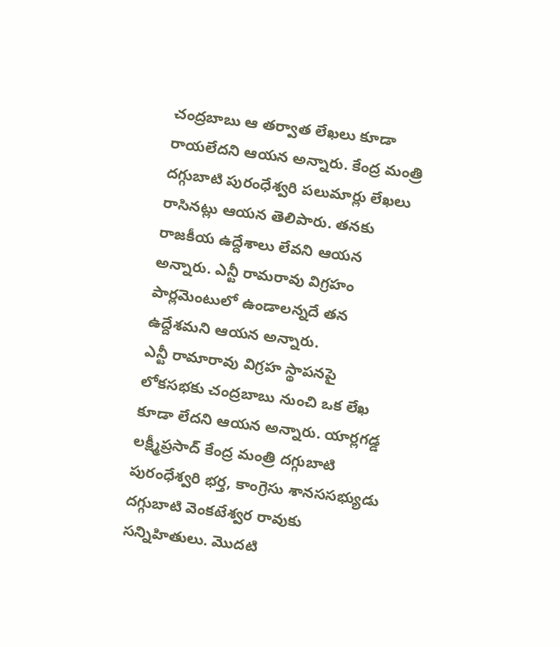చంద్రబాబు ఆ తర్వాత లేఖలు కూడా రాయలేదని ఆయన అన్నారు. కేంద్ర మంత్రి దగ్గుబాటి పురంధేశ్వరి పలుమార్లు లేఖలు రాసినట్లు ఆయన తెలిపారు. తనకు రాజకీయ ఉద్దేశాలు లేవని ఆయన అన్నారు. ఎన్టీ రామరావు విగ్రహం పార్లమెంటులో ఉండాలన్నదే తన ఉద్దేశమని ఆయన అన్నారు.
ఎన్టీ రామారావు విగ్రహ స్థాపనపై లోకసభకు చంద్రబాబు నుంచి ఒక లేఖ కూడా లేదని ఆయన అన్నారు. యార్లగడ్డ లక్ష్మీప్రసాద్ కేంద్ర మంత్రి దగ్గుబాటి పురంధేశ్వరి భర్త, కాంగ్రెసు శానససభ్యుడు దగ్గుబాటి వెంకటేశ్వర రావుకు సన్నిహితులు. మొదటి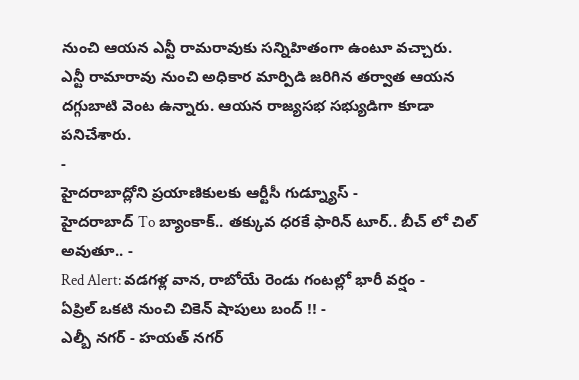నుంచి ఆయన ఎన్టీ రామరావుకు సన్నిహితంగా ఉంటూ వచ్చారు. ఎన్టీ రామారావు నుంచి అధికార మార్పిడి జరిగిన తర్వాత ఆయన దగ్గుబాటి వెంట ఉన్నారు. ఆయన రాజ్యసభ సభ్యుడిగా కూడా పనిచేశారు.
-
హైదరాబాద్లోని ప్రయాణికులకు ఆర్టీసీ గుడ్న్యూస్ -
హైదరాబాద్ To బ్యాంకాక్.. తక్కువ ధరకే ఫారిన్ టూర్.. బీచ్ లో చిల్ అవుతూ.. -
Red Alert: వడగళ్ల వాన, రాబోయే రెండు గంటల్లో భారీ వర్షం -
ఏప్రిల్ ఒకటి నుంచి చికెన్ షాపులు బంద్ !! -
ఎల్బీ నగర్ - హయత్ నగర్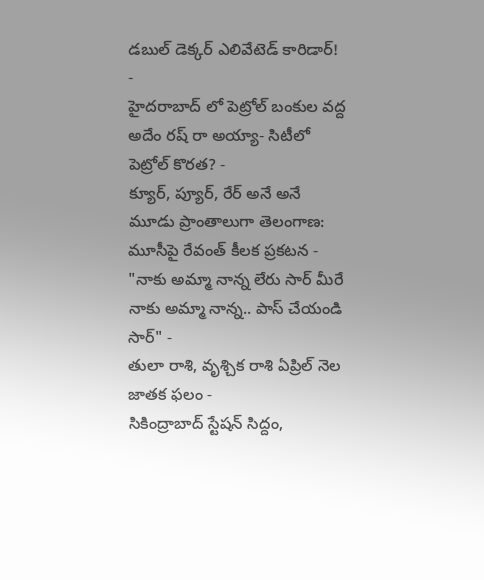డబుల్ డెక్కర్ ఎలివేటెడ్ కారిడార్! -
హైదరాబాద్ లో పెట్రోల్ బంకుల వద్ద అదేం రష్ రా అయ్యా- సిటీలో పెట్రోల్ కొరత? -
క్యూర్, ప్యూర్, రేర్ అనే అనే మూడు ప్రాంతాలుగా తెలంగాణ: మూసీపై రేవంత్ కీలక ప్రకటన -
"నాకు అమ్మా నాన్న లేరు సార్ మీరే నాకు అమ్మా నాన్న.. పాస్ చేయండి సార్" -
తులా రాశి, వృశ్చిక రాశి ఏప్రిల్ నెల జాతక ఫలం -
సికింద్రాబాద్ స్టేషన్ సిద్దం,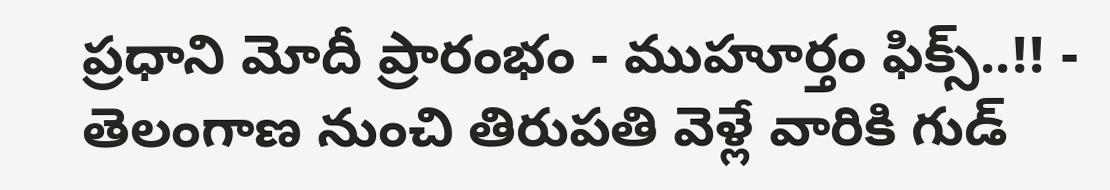ప్రధాని మోదీ ప్రారంభం - ముహూర్తం ఫిక్స్..!! -
తెలంగాణ నుంచి తిరుపతి వెళ్లే వారికి గుడ్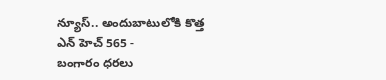న్యూస్.. అందుబాటులోకి కొత్త ఎన్ హెచ్ 565 -
బంగారం ధరలు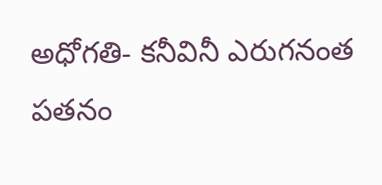అధోగతి- కనీవినీ ఎరుగనంత పతనం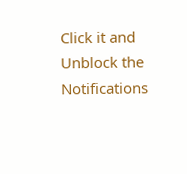Click it and Unblock the Notifications